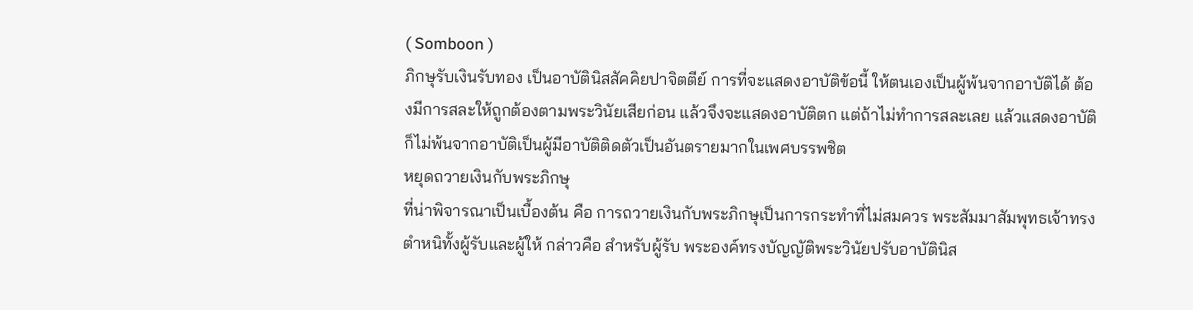( Somboon )
ภิกษุรับเงินรับทอง เป็นอาบัตินิสสัคคิยปาจิตตีย์ การที่จะแสดงอาบัติข้อนี้ ให้ตนเองเป็นผู้พ้นจากอาบัติได้ ต้องมีการสละให้ถูกต้องตามพระวินัยเสียก่อน แล้วจึงจะแสดงอาบัติตก แต่ถ้าไม่ทำการสละเลย แล้วแสดงอาบัติ ก็ไม่พ้นจากอาบัติเป็นผู้มีอาบัติติดตัวเป็นอันตรายมากในเพศบรรพชิต
หยุดถวายเงินกับพระภิกษุ
ที่น่าพิจารณาเป็นเบื้องต้น คือ การถวายเงินกับพระภิกษุเป็นการกระทำที่ไม่สมควร พระสัมมาสัมพุทธเจ้าทรงตำหนิทั้งผู้รับและผู้ให้ กล่าวคือ สำหรับผู้รับ พระองค์ทรงบัญญัติพระวินัยปรับอาบัตินิส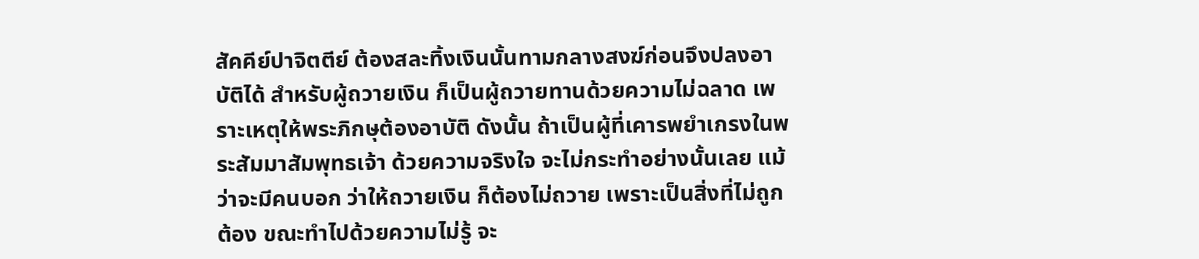สัคคีย์ปาจิตตีย์ ต้องสละทิ้งเงินนั้นทามกลางสงฆ์ก่อนจึงปลงอาบัติได้ สำหรับผู้ถวายเงิน ก็เป็นผู้ถวายทานด้วยความไม่ฉลาด เพราะเหตุให้พระภิกษุต้องอาบัติ ดังนั้น ถ้าเป็นผู้ที่เคารพยำเกรงในพระสัมมาสัมพุทธเจ้า ด้วยความจริงใจ จะไม่กระทำอย่างนั้นเลย แม้ว่าจะมีคนบอก ว่าให้ถวายเงิน ก็ต้องไม่ถวาย เพราะเป็นสิ่งที่ไม่ถูกต้อง ขณะทำไปด้วยความไม่รู้ จะ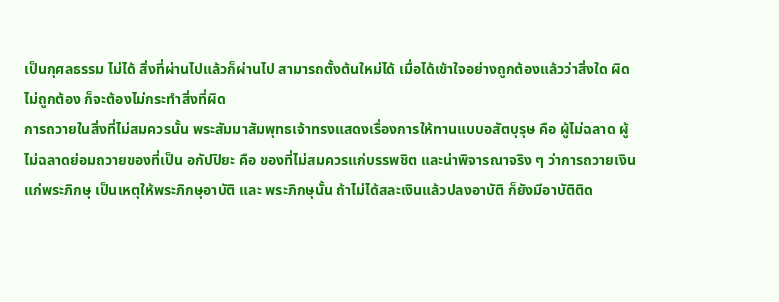เป็นกุศลธรรม ไม่ได้ สิ่งที่ผ่านไปแล้วก็ผ่านไป สามารถตั้งต้นใหม่ได้ เมื่อได้เข้าใจอย่างถูกต้องแล้วว่าสิ่งใด ผิดไม่ถูกต้อง ก็จะต้องไม่กระทำสิ่งที่ผิด
การถวายในสิ่งที่ไม่สมควรนั้น พระสัมมาสัมพุทธเจ้าทรงแสดงเรื่องการให้ทานแบบอสัตบุรุษ คือ ผู้ไม่ฉลาด ผู้ไม่ฉลาดย่อมถวายของที่เป็น อกัปปิยะ คือ ของที่ไม่สมควรแก่บรรพชิต และน่าพิจารณาจริง ๆ ว่าการถวายเงิน แก่พระภิกษุ เป็นเหตุให้พระภิกษุอาบัติ และ พระภิกษุนั้น ถ้าไม่ได้สละเงินแล้วปลงอาบัติ ก็ยังมีอาบัติติด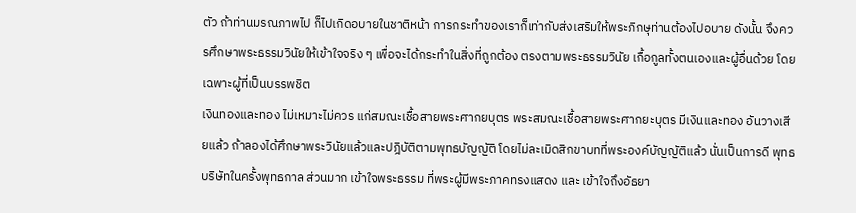ตัว ถ้าท่านมรณภาพไป ก็ไปเกิดอบายในชาติหน้า การกระทำของเราก็เท่ากับส่งเสริมให้พระภิกษุท่านต้องไปอบาย ดังนั้น จึงควรศึกษาพระธรรมวินัยให้เข้าใจจริง ๆ เพื่อจะได้กระทำในสิ่งที่ถูกต้อง ตรงตามพระธรรมวินัย เกื้อกูลทั้งตนเองและผู้อื่นด้วย โดยเฉพาะผู้ที่เป็นบรรพชิต
เงินทองและทอง ไม่เหมาะไม่ควร แก่สมณะเชื้อสายพระศากยบุตร พระสมณะเชื้อสายพระศากยะบุตร มีเงินและทอง อันวางเสียแล้ว ถ้าลองได้ศึกษาพระวินัยแล้วและปฎิบัติตามพุทธบัญญัติ โดยไม่ละเมิดสิกขาบทที่พระองค์บัญญัติแล้ว นั่นเป็นการดี พุทธบริษัทในครั้งพุทธกาล ส่วนมาก เข้าใจพระธรรม ที่พระผู้มีพระภาคทรงแสดง และ เข้าใจถึงอัธยา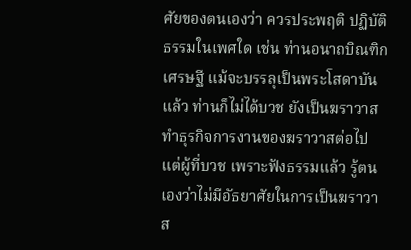ศัยของตนเองว่า ควรประพฤติ ปฏิบัติธรรมในเพศใด เช่น ท่านอนาถบิณฑิกเศรษฐี แม้จะบรรลุเป็นพระโสดาบันแล้ว ท่านก็ไม่ได้บวช ยังเป็นฆราวาสทำธุรกิจการงานของฆราวาสต่อไป แต่ผู้ที่บวช เพราะฟังธรรมแล้ว รู้ตนเองว่าไม่มีอัธยาศัยในการเป็นฆราวาส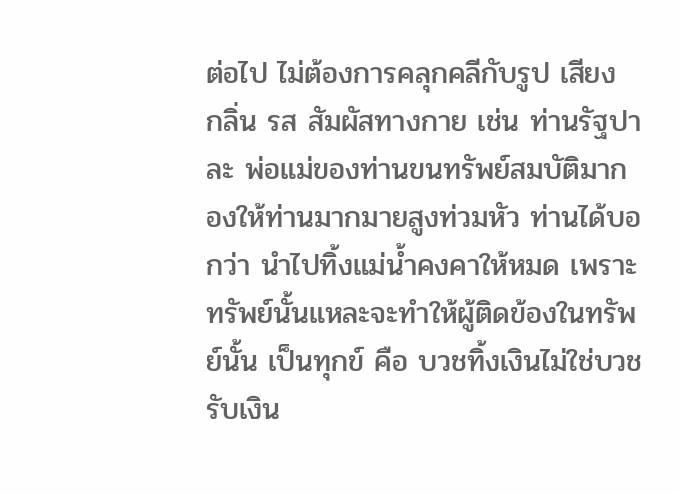ต่อไป ไม่ต้องการคลุกคลีกับรูป เสียง กลิ่น รส สัมผัสทางกาย เช่น ท่านรัฐปาละ พ่อแม่ของท่านขนทรัพย์สมบัติมากองให้ท่านมากมายสูงท่วมหัว ท่านได้บอกว่า นำไปทิ้งแม่น้ำคงคาให้หมด เพราะทรัพย์นั้นแหละจะทำให้ผู้ติดข้องในทรัพย์นั้น เป็นทุกข์ คือ บวชทิ้งเงินไม่ใช่บวชรับเงิน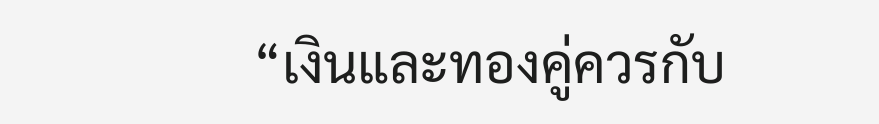“เงินและทองคู่ควรกับ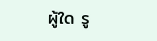ผู้ใด รู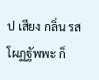ป เสียง กลิ่น รส โผฏฐัพพะ ก็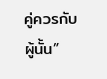คู่ควรกับผู้นั้น”